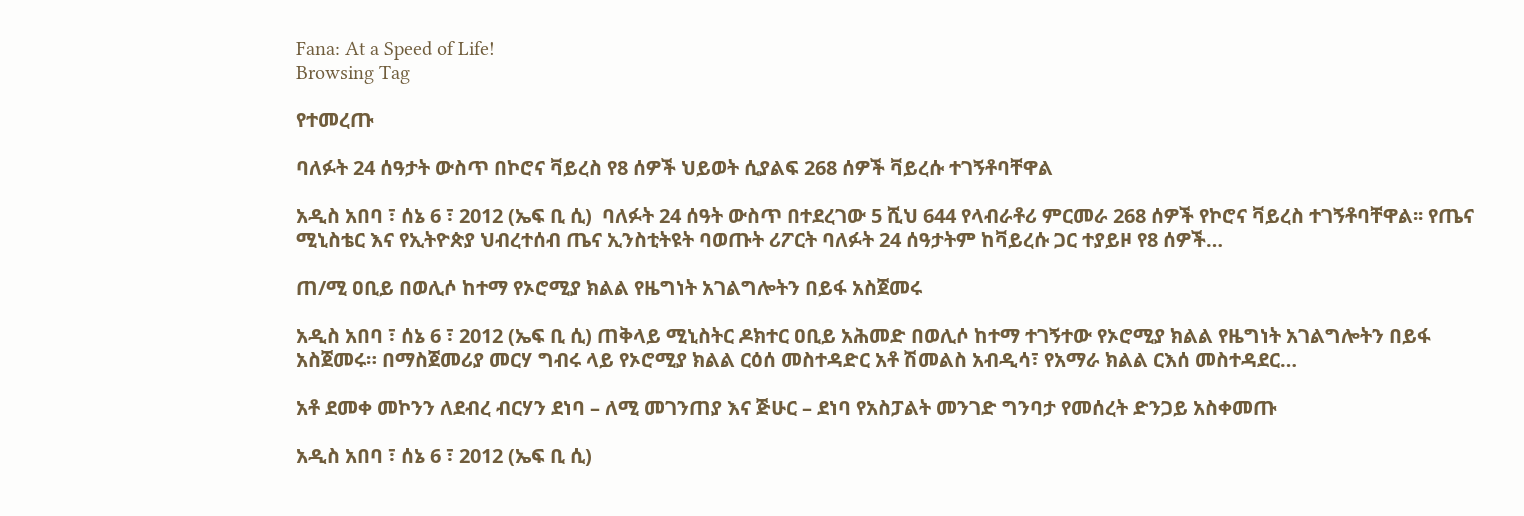Fana: At a Speed of Life!
Browsing Tag

የተመረጡ

ባለፉት 24 ሰዓታት ውስጥ በኮሮና ቫይረስ የ8 ሰዎች ህይወት ሲያልፍ 268 ሰዎች ቫይረሱ ተገኝቶባቸዋል

አዲስ አበባ ፣ ሰኔ 6 ፣ 2012 (ኤፍ ቢ ሲ)  ባለፉት 24 ሰዓት ውስጥ በተደረገው 5 ሺህ 644 የላብራቶሪ ምርመራ 268 ሰዎች የኮሮና ቫይረስ ተገኝቶባቸዋል፡፡ የጤና ሚኒስቴር እና የኢትዮጵያ ህብረተሰብ ጤና ኢንስቲትዩት ባወጡት ሪፖርት ባለፉት 24 ሰዓታትም ከቫይረሱ ጋር ተያይዞ የ8 ሰዎች…

ጠ/ሚ ዐቢይ በወሊሶ ከተማ የኦሮሚያ ክልል የዜግነት አገልግሎትን በይፋ አስጀመሩ

አዲስ አበባ ፣ ሰኔ 6 ፣ 2012 (ኤፍ ቢ ሲ) ጠቅላይ ሚኒስትር ዶክተር ዐቢይ አሕመድ በወሊሶ ከተማ ተገኝተው የኦሮሚያ ክልል የዜግነት አገልግሎትን በይፋ አስጀመሩ። በማስጀመሪያ መርሃ ግብሩ ላይ የኦሮሚያ ክልል ርዕሰ መስተዳድር አቶ ሽመልስ አብዲሳ፣ የአማራ ክልል ርእሰ መስተዳደር…

አቶ ደመቀ መኮንን ለደብረ ብርሃን ደነባ – ለሚ መገንጠያ እና ጅሁር – ደነባ የአስፓልት መንገድ ግንባታ የመሰረት ድንጋይ አስቀመጡ

አዲስ አበባ ፣ ሰኔ 6 ፣ 2012 (ኤፍ ቢ ሲ)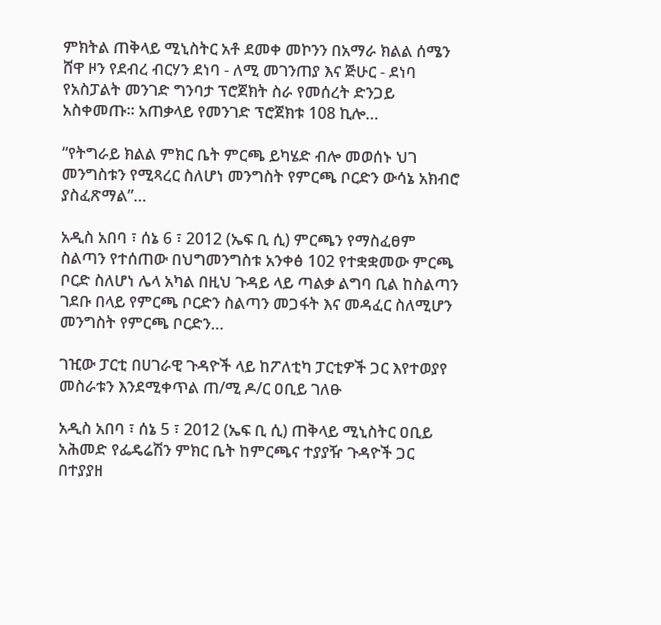ምክትል ጠቅላይ ሚኒስትር አቶ ደመቀ መኮንን በአማራ ክልል ሰሜን ሸዋ ዞን የደብረ ብርሃን ደነባ - ለሚ መገንጠያ እና ጅሁር - ደነባ የአስፓልት መንገድ ግንባታ ፕሮጀክት ስራ የመሰረት ድንጋይ አስቀመጡ። አጠቃላይ የመንገድ ፕሮጀክቱ 108 ኪሎ…

“የትግራይ ክልል ምክር ቤት ምርጫ ይካሄድ ብሎ መወሰኑ ህገ መንግስቱን የሚጻረር ስለሆነ መንግስት የምርጫ ቦርድን ውሳኔ አክብሮ ያስፈጽማል”…

አዲስ አበባ ፣ ሰኔ 6 ፣ 2012 (ኤፍ ቢ ሲ) ምርጫን የማስፈፀም ስልጣን የተሰጠው በህግመንግስቱ አንቀፅ 102 የተቋቋመው ምርጫ ቦርድ ስለሆነ ሌላ አካል በዚህ ጉዳይ ላይ ጣልቃ ልግባ ቢል ከስልጣን ገደቡ በላይ የምርጫ ቦርድን ስልጣን መጋፋት እና መዳፈር ስለሚሆን መንግስት የምርጫ ቦርድን…

ገዢው ፓርቲ በሀገራዊ ጉዳዮች ላይ ከፖለቲካ ፓርቲዎች ጋር እየተወያየ መስራቱን እንደሚቀጥል ጠ/ሚ ዶ/ር ዐቢይ ገለፁ

አዲስ አበባ ፣ ሰኔ 5 ፣ 2012 (ኤፍ ቢ ሲ) ጠቅላይ ሚኒስትር ዐቢይ አሕመድ የፌዴሬሽን ምክር ቤት ከምርጫና ተያያዥ ጉዳዮች ጋር በተያያዘ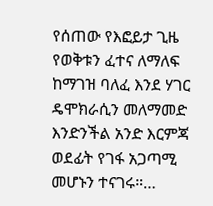የሰጠው የእፎይታ ጊዜ የወቅቱን ፈተና ለማለፍ ከማገዝ ባለፈ እንደ ሃገር ዴሞክራሲን መለማመድ እንድንችል አንድ እርምጃ ወደፊት የገፋ አጋጣሚ መሆኑን ተናገሩ።…